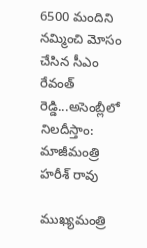6500 మందిని నమ్మించి మోసం చేసిన సీఎం రేవంత్ రెడ్డి...అసెంబ్లీలో నిలదీస్తాం: మాజీమంత్రి హరీశ్ రావు

ముఖ్యమంత్రి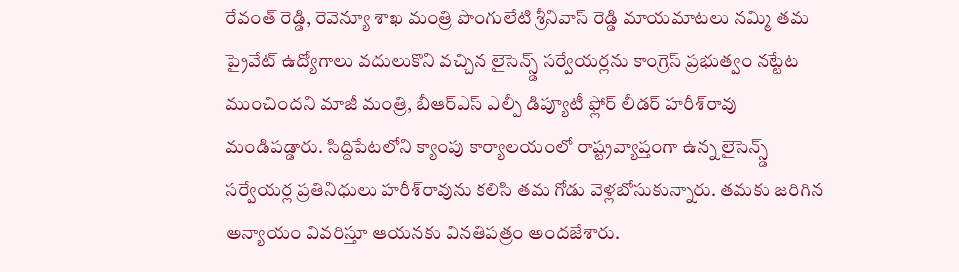రేవంత్ రెడ్డి, రెవెన్యూ శాఖ మంత్రి పొంగులేటి శ్రీనివాస్ రెడ్డి మాయమాటలు నమ్మి తమ ప్రైవేట్ ఉద్యోగాలు వదులుకొని వచ్చిన లైసెన్స్డ్ సర్వేయర్లను కాంగ్రెస్ ప్రభుత్వం నట్టేట ముంచిందని మాజీ మంత్రి, బీఆర్ఎస్ ఎల్పీ డిప్యూటీ ఫ్లోర్ లీడర్ హరీశ్‌రావు మండిపడ్డారు. సిద్దిపేటలోని క్యాంపు కార్యాలయంలో రాష్ట్రవ్యాప్తంగా ఉన్న లైసెన్స్డ్ సర్వేయర్ల ప్రతినిధులు హరీశ్‌రావును కలిసి తమ గోడు వెళ్లబోసుకున్నారు. తమకు జరిగిన అన్యాయం వివరిస్తూ ఆయనకు వినతిపత్రం అందజేశారు.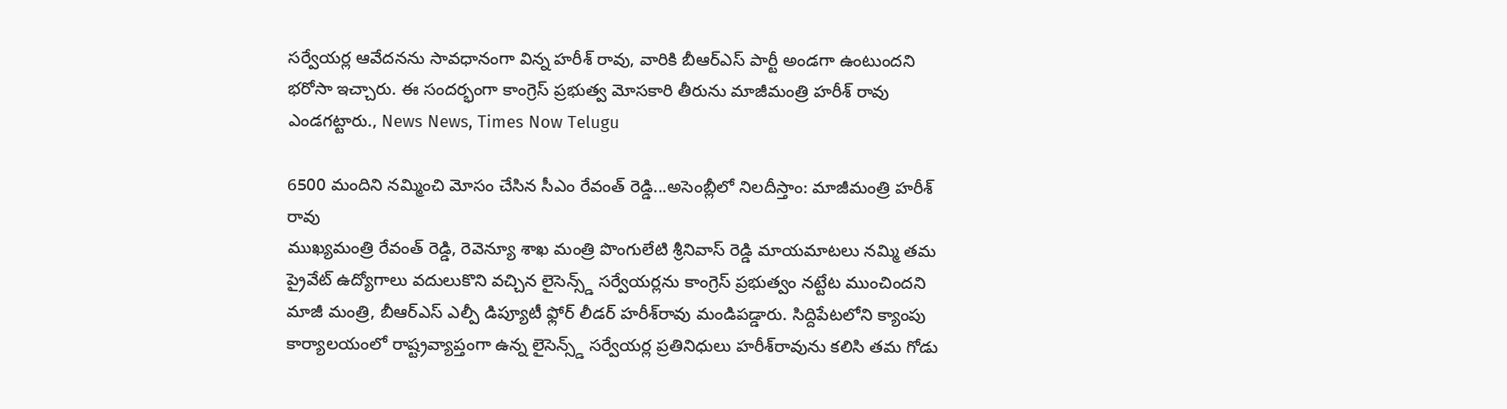సర్వేయర్ల ఆవేదనను సావధానంగా విన్న హరీశ్ రావు, వారికి బీఆర్ఎస్ పార్టీ అండగా ఉంటుందని భరోసా ఇచ్చారు. ఈ సందర్భంగా కాంగ్రెస్ ప్రభుత్వ మోసకారి తీరును మాజీమంత్రి హరీశ్ రావు ఎండగట్టారు., News News, Times Now Telugu

6500 మందిని నమ్మించి మోసం చేసిన సీఎం రేవంత్ రెడ్డి...అసెంబ్లీలో నిలదీస్తాం: మాజీమంత్రి హరీశ్ రావు
ముఖ్యమంత్రి రేవంత్ రెడ్డి, రెవెన్యూ శాఖ మంత్రి పొంగులేటి శ్రీనివాస్ రెడ్డి మాయమాటలు నమ్మి తమ ప్రైవేట్ ఉద్యోగాలు వదులుకొని వచ్చిన లైసెన్స్డ్ సర్వేయర్లను కాంగ్రెస్ ప్రభుత్వం నట్టేట ముంచిందని మాజీ మంత్రి, బీఆర్ఎస్ ఎల్పీ డిప్యూటీ ఫ్లోర్ లీడర్ హరీశ్‌రావు మండిపడ్డారు. సిద్దిపేటలోని క్యాంపు కార్యాలయంలో రాష్ట్రవ్యాప్తంగా ఉన్న లైసెన్స్డ్ సర్వేయర్ల ప్రతినిధులు హరీశ్‌రావును కలిసి తమ గోడు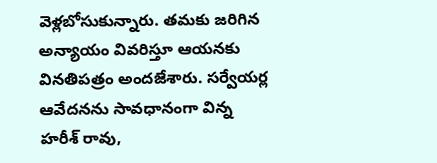వెళ్లబోసుకున్నారు. తమకు జరిగిన అన్యాయం వివరిస్తూ ఆయనకు వినతిపత్రం అందజేశారు. సర్వేయర్ల ఆవేదనను సావధానంగా విన్న హరీశ్ రావు,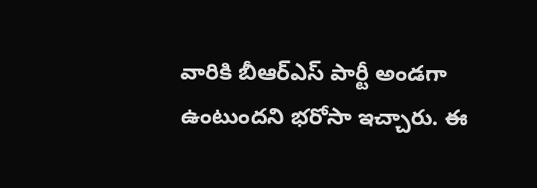వారికి బీఆర్ఎస్ పార్టీ అండగా ఉంటుందని భరోసా ఇచ్చారు. ఈ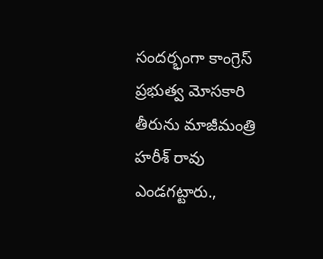సందర్భంగా కాంగ్రెస్ ప్రభుత్వ మోసకారి తీరును మాజీమంత్రి హరీశ్ రావు ఎండగట్టారు.,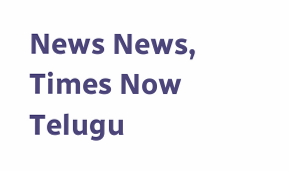News News, Times Now Telugu